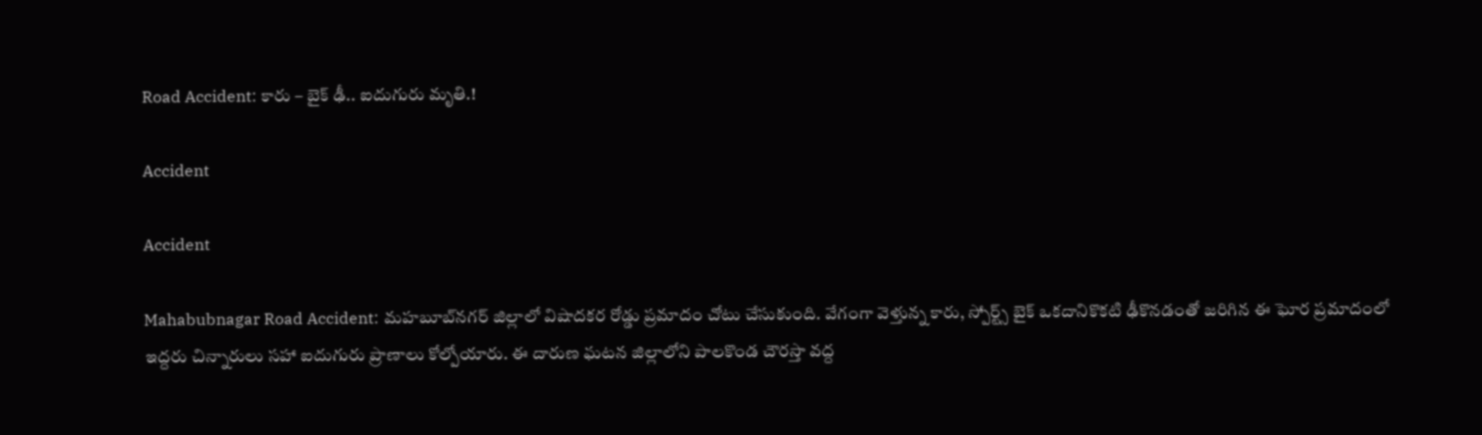Road Accident: కారు – బైక్ ఢీ.. ఐదుగురు మృతి.!

Accident

Accident

Mahabubnagar Road Accident: మహబూబ్‌నగర్ జిల్లాలో విషాదకర రోడ్డు ప్రమాదం చోటు చేసుకుంది. వేగంగా వెళ్తున్న కారు, స్పోర్ట్స్ బైక్ ఒకదానికొకటి ఢీకొనడంతో జరిగిన ఈ ఘోర ప్రమాదంలో ఇద్దరు చిన్నారులు సహా ఐదుగురు ప్రాణాలు కోల్పోయారు. ఈ దారుణ ఘటన జిల్లాలోని పాలకొండ చౌరస్తా వద్ద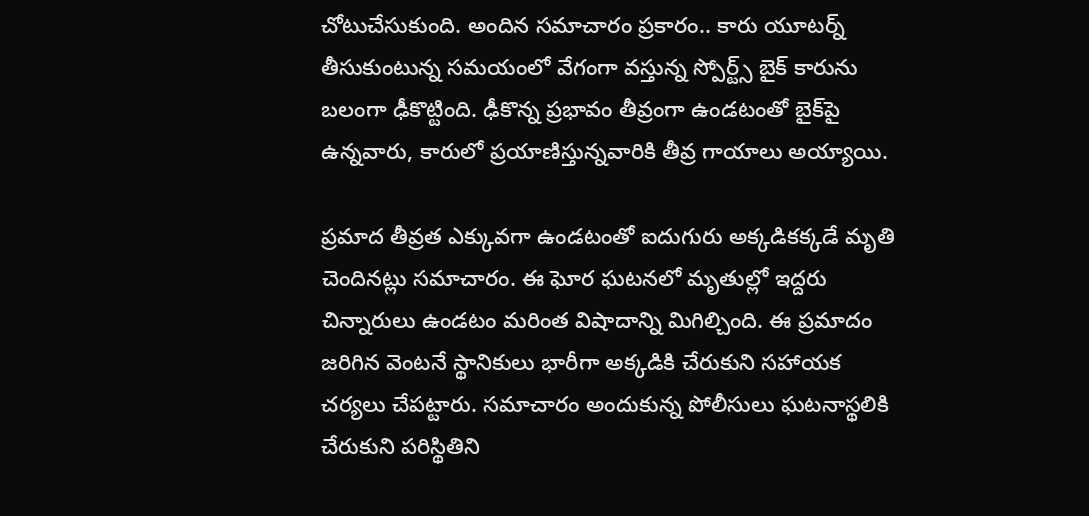చోటుచేసుకుంది. అందిన సమాచారం ప్రకారం.. కారు యూటర్న్ తీసుకుంటున్న సమయంలో వేగంగా వస్తున్న స్పోర్ట్స్ బైక్ కారును బలంగా ఢీకొట్టింది. ఢీకొన్న ప్రభావం తీవ్రంగా ఉండటంతో బైక్‌పై ఉన్నవారు, కారులో ప్రయాణిస్తున్నవారికి తీవ్ర గాయాలు అయ్యాయి.

ప్రమాద తీవ్రత ఎక్కువగా ఉండటంతో ఐదుగురు అక్కడికక్కడే మృతి చెందినట్లు సమాచారం. ఈ ఘోర ఘటనలో మృతుల్లో ఇద్దరు చిన్నారులు ఉండటం మరింత విషాదాన్ని మిగిల్చింది. ఈ ప్రమాదం జరిగిన వెంటనే స్థానికులు భారీగా అక్కడికి చేరుకుని సహాయక చర్యలు చేపట్టారు. సమాచారం అందుకున్న పోలీసులు ఘటనాస్థలికి చేరుకుని పరిస్థితిని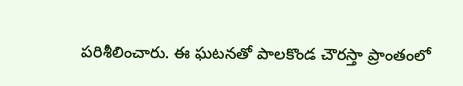పరిశీలించారు. ఈ ఘటనతో పాలకొండ చౌరస్తా ప్రాంతంలో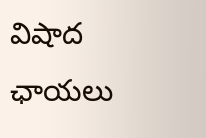విషాద ఛాయలు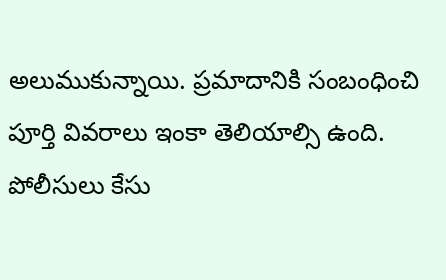అలుముకున్నాయి. ప్రమాదానికి సంబంధించి పూర్తి వివరాలు ఇంకా తెలియాల్సి ఉంది. పోలీసులు కేసు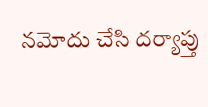నమోదు చేసి దర్యాప్తు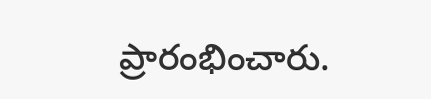ప్రారంభించారు.